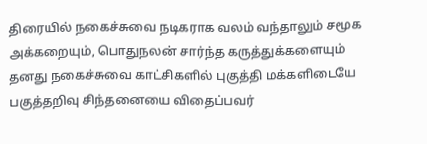திரையில் நகைச்சுவை நடிகராக வலம் வந்தாலும் சமூக அக்கறையும், பொதுநலன் சார்ந்த கருத்துக்களையும் தனது நகைச்சுவை காட்சிகளில் புகுத்தி மக்களிடையே பகுத்தறிவு சிந்தனையை விதைப்பவர்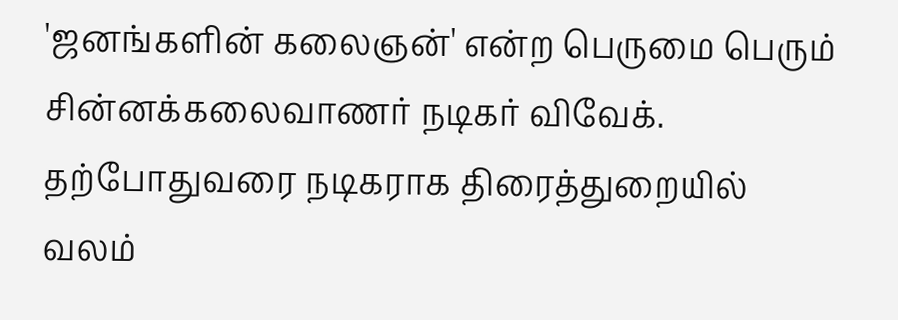'ஜனங்களின் கலைஞன்' என்ற பெருமை பெரும் சின்னக்கலைவாணர் நடிகர் விவேக்.
தற்போதுவரை நடிகராக திரைத்துறையில் வலம்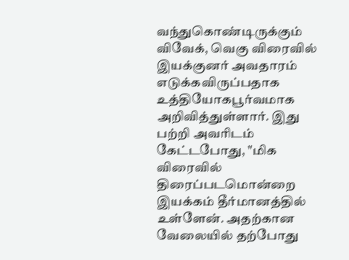வந்துகொண்டிருக்கும் விவேக், வெகு விரைவில் இயக்குனர் அவதாரம் எடுக்கவிருப்பதாக உத்தியோகபூர்வமாக அறிவித்துள்ளார். இது பற்றி அவரிடம் கேட்டபோது, "மிக விரைவில் திரைப்படமொன்றை இயக்கம் தீர்மானத்தில் உள்ளேன். அதற்கான வேலையில் தற்போது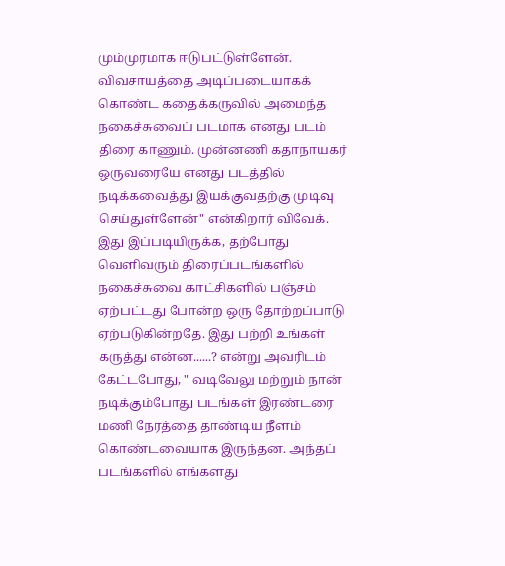மும்முரமாக ஈடுபட்டுள்ளேன். விவசாயத்தை அடிப்படையாகக் கொண்ட கதைக்கருவில் அமைந்த நகைச்சுவைப் படமாக எனது படம் திரை காணும். முன்னணி கதாநாயகர் ஒருவரையே எனது படத்தில் நடிக்கவைத்து இயக்குவதற்கு முடிவு செய்துள்ளேன்" என்கிறார் விவேக்.
இது இப்படியிருக்க, தற்போது வெளிவரும் திரைப்படங்களில் நகைச்சுவை காட்சிகளில் பஞ்சம் ஏற்பட்டது போன்ற ஒரு தோற்றப்பாடு ஏற்படுகின்றதே. இது பற்றி உங்கள் கருத்து என்ன......? என்று அவரிடம் கேட்டபோது, " வடிவேலு மற்றும் நான் நடிக்கும்போது படங்கள் இரண்டரை மணி நேரத்தை தாண்டிய நீளம் கொண்டவையாக இருந்தன. அந்தப் படங்களில் எங்களது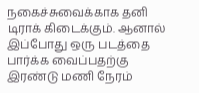நகைச்சுவைக்காக தனி டிராக் கிடைக்கும். ஆனால் இப்போது ஒரு படத்தை பார்க்க வைப்பதற்கு இரண்டு மணி நேரம்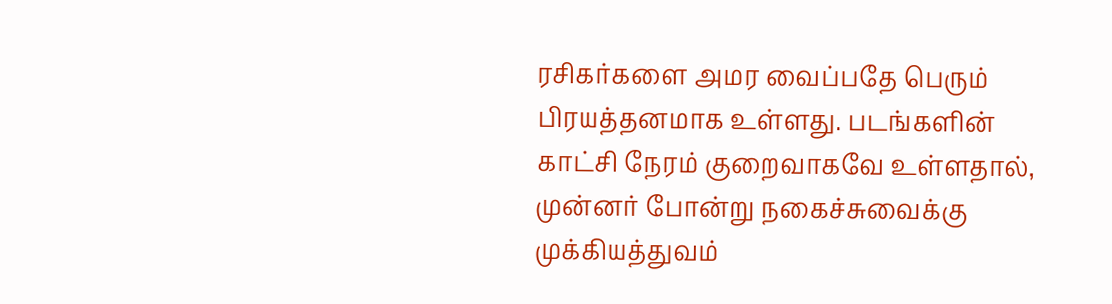ரசிகர்களை அமர வைப்பதே பெரும் பிரயத்தனமாக உள்ளது. படங்களின் காட்சி நேரம் குறைவாகவே உள்ளதால், முன்னர் போன்று நகைச்சுவைக்கு முக்கியத்துவம்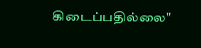கிடைப்பதில்லை"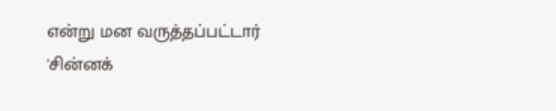என்று மன வருத்தப்பட்டார் 'சின்னக்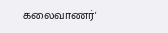கலைவாணர்'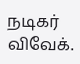நடிகர் விவேக்.